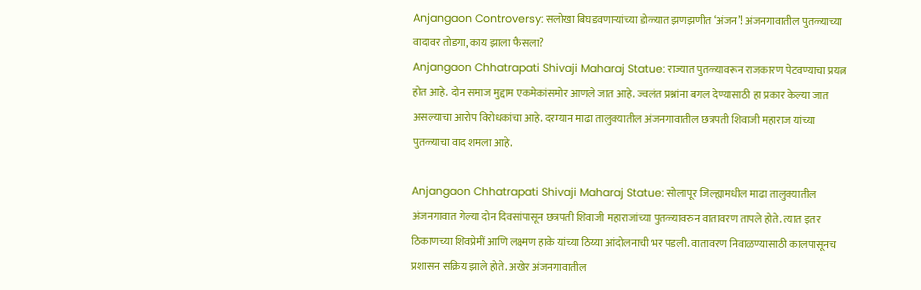Anjangaon Controversy: सलोखा बिघडवणाऱ्यांच्या डोळ्यात झणझणीत ‘अंजन’! अंजनगावातील पुतळ्याच्या वादावर तोडगा, काय झाला फैसला?
Anjangaon Chhatrapati Shivaji Maharaj Statue: राज्यात पुतळ्यावरून राजकारण पेटवण्याचा प्रयत्न होत आहे. दोन समाज मुद्दाम एकमेकांसमोर आणले जात आहे. ज्वलंत प्रश्नांना बगल देण्यासाठी हा प्रकार केल्या जात असल्याचा आरोप विरोधकांचा आहे. दरम्यान माढा तालुक्यातील अंजनगावातील छत्रपती शिवाजी महाराज यांच्या पुतळ्याचा वाद शमला आहे.

Anjangaon Chhatrapati Shivaji Maharaj Statue: सोलापूर जिल्ह्यामधील माढा तालुक्यातील अंजनगावात गेल्या दोन दिवसांपासून छत्रपती शिवाजी महाराजांच्या पुतळ्यावरुन वातावरण तापले होते. त्यात इतर ठिकाणच्या शिवप्रेमीं आणि लक्ष्मण हाके यांच्या ठिय्या आंदोलनाची भर पडली. वातावरण निवाळण्यासाठी कालपासूनच प्रशासन सक्रिय झाले होते. अखेर अंजनगावातील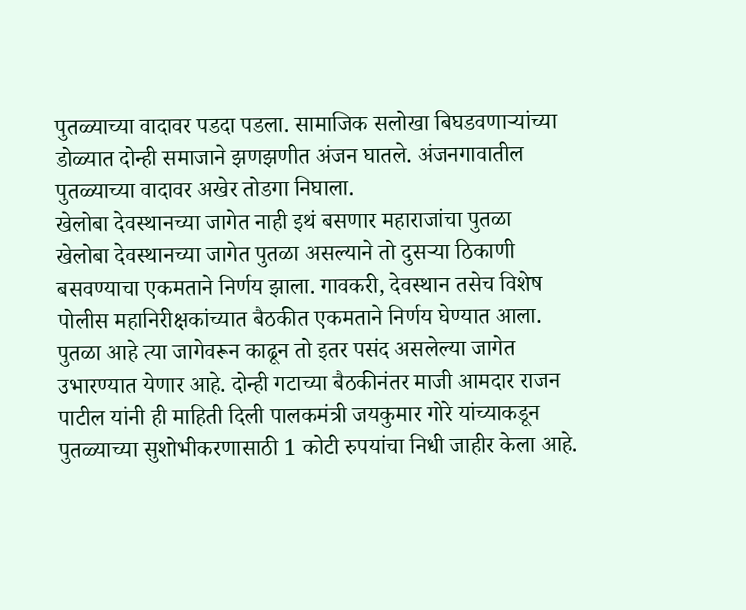पुतळ्याच्या वादावर पडदा पडला. सामाजिक सलोखा बिघडवणाऱ्यांच्या डोळ्यात दोन्ही समाजाने झणझणीत अंजन घातले. अंजनगावातील पुतळ्याच्या वादावर अखेर तोडगा निघाला.
खेलोबा देवस्थानच्या जागेत नाही इथं बसणार महाराजांचा पुतळा
खेलोबा देवस्थानच्या जागेत पुतळा असल्याने तो दुसऱ्या ठिकाणी बसवण्याचा एकमताने निर्णय झाला. गावकरी, देवस्थान तसेच विशेष पोलीस महानिरीक्षकांच्यात बैठकीत एकमताने निर्णय घेण्यात आला. पुतळा आहे त्या जागेवरून काढून तो इतर पसंद असलेल्या जागेत उभारण्यात येणार आहे. दोन्ही गटाच्या बैठकीनंतर माजी आमदार राजन पाटील यांनी ही माहिती दिली पालकमंत्री जयकुमार गोरे यांच्याकडून पुतळ्याच्या सुशोभीकरणासाठी 1 कोटी रुपयांचा निधी जाहीर केला आहे.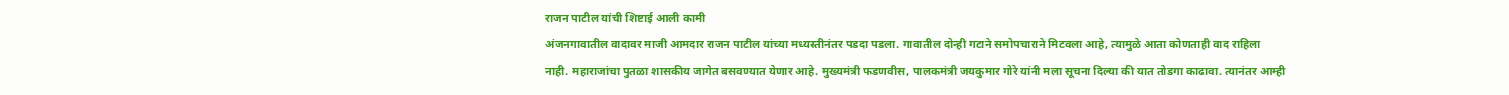राजन पाटील यांची शिष्टाई आली कामी
अंजनगावातील वादावर माजी आमदार राजन पाटील यांच्या मध्यस्तीनंतर पडदा पडला. गावातील दोन्ही गटाने समोपचाराने मिटवला आहे, त्यामुळे आता कोणताही वाद राहिला नाही. महाराजांचा पुतळा शासकीय जागेत बसवण्यात येणार आहे. मुख्यमंत्री फडणवीस, पालकमंत्री जयकुमार गोरे यांनी मला सूचना दिल्या की यात तोडगा काढावा. त्यानंतर आम्ही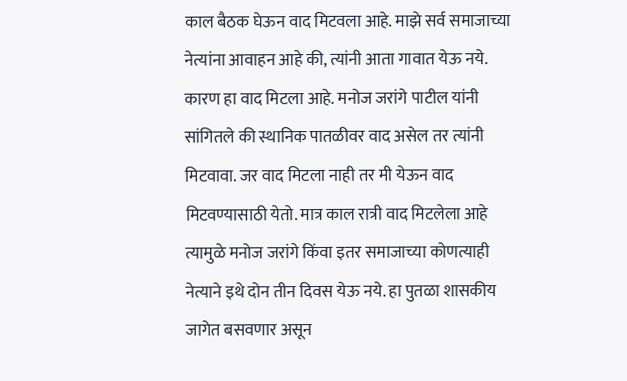काल बैठक घेऊन वाद मिटवला आहे. माझे सर्व समाजाच्या नेत्यांना आवाहन आहे की, त्यांनी आता गावात येऊ नये. कारण हा वाद मिटला आहे. मनोज जरांगे पाटील यांनी सांगितले की स्थानिक पातळीवर वाद असेल तर त्यांनी मिटवावा. जर वाद मिटला नाही तर मी येऊन वाद मिटवण्यासाठी येतो. मात्र काल रात्री वाद मिटलेला आहे त्यामुळे मनोज जरांगे किंवा इतर समाजाच्या कोणत्याही नेत्याने इथे दोन तीन दिवस येऊ नये. हा पुतळा शासकीय जागेत बसवणार असून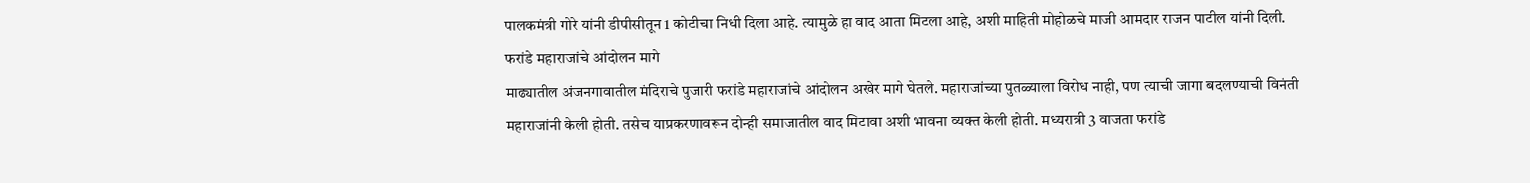पालकमंत्री गोरे यांनी डीपीसीतून 1 कोटीचा निधी दिला आहे. त्यामुळे हा वाद आता मिटला आहे, अशी माहिती मोहोळचे माजी आमदार राजन पाटील यांनी दिली.
फरांडे महाराजांचे आंदोलन मागे
माढ्यातील अंजनगावातील मंदिराचे पुजारी फरांडे महाराजांचे आंदोलन अखेर मागे घेतले. महाराजांच्या पुतळ्याला विरोध नाही, पण त्याची जागा बदलण्याची विनंती महाराजांनी केली होती. तसेच याप्रकरणावरून दोन्ही समाजातील वाद मिटावा अशी भावना व्यक्त केली होती. मध्यरात्री 3 वाजता फरांडे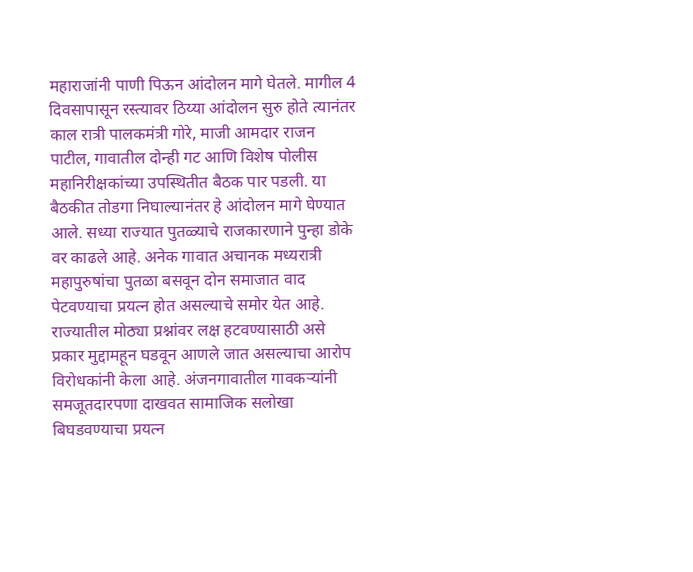महाराजांनी पाणी पिऊन आंदोलन मागे घेतले. मागील 4 दिवसापासून रस्त्यावर ठिय्या आंदोलन सुरु होते त्यानंतर काल रात्री पालकमंत्री गोरे, माजी आमदार राजन पाटील, गावातील दोन्ही गट आणि विशेष पोलीस महानिरीक्षकांच्या उपस्थितीत बैठक पार पडली. या बैठकीत तोडगा निघाल्यानंतर हे आंदोलन मागे घेण्यात आले. सध्या राज्यात पुतळ्याचे राजकारणाने पुन्हा डोके वर काढले आहे. अनेक गावात अचानक मध्यरात्री महापुरुषांचा पुतळा बसवून दोन समाजात वाद पेटवण्याचा प्रयत्न होत असल्याचे समोर येत आहे. राज्यातील मोठ्या प्रश्नांवर लक्ष हटवण्यासाठी असे प्रकार मुद्दामहून घडवून आणले जात असल्याचा आरोप विरोधकांनी केला आहे. अंजनगावातील गावकऱ्यांनी समजूतदारपणा दाखवत सामाजिक सलोखा बिघडवण्याचा प्रयत्न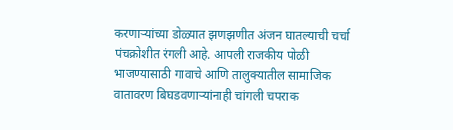करणाऱ्यांच्या डोळ्यात झणझणीत अंजन घातल्याची चर्चा पंचक्रोशीत रंगली आहे. आपली राजकीय पोळी भाजण्यासाठी गावाचे आणि तालुक्यातील सामाजिक वातावरण बिघडवणाऱ्यांनाही चांगली चपराक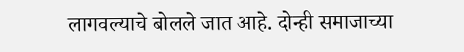लागवल्याचे बोलले जात आहे. दोन्ही समाजाच्या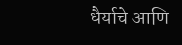धैर्याचे आणि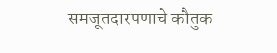समजूतदारपणाचे कौतुक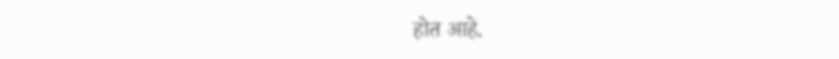होत आहे.